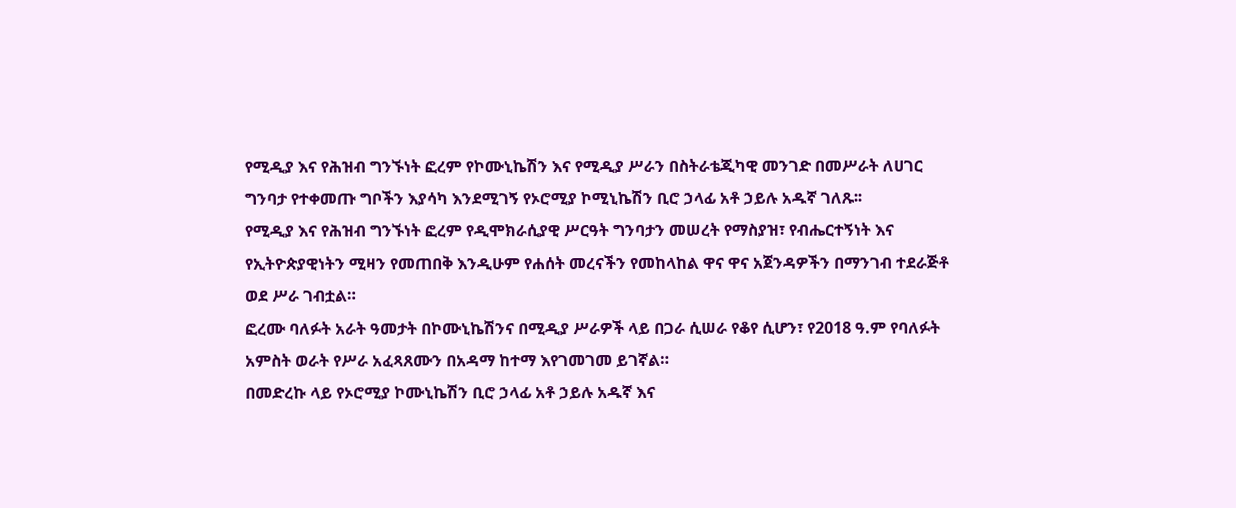የሚዲያ እና የሕዝብ ግንኙነት ፎረም የኮሙኒኬሽን እና የሚዲያ ሥራን በስትራቴጂካዊ መንገድ በመሥራት ለሀገር ግንባታ የተቀመጡ ግቦችን እያሳካ እንደሚገኝ የኦሮሚያ ኮሚኒኬሽን ቢሮ ኃላፊ አቶ ኃይሉ አዱኛ ገለጹ፡፡
የሚዲያ እና የሕዝብ ግንኙነት ፎረም የዲሞክራሲያዊ ሥርዓት ግንባታን መሠረት የማስያዝ፣ የብሔርተኝነት እና የኢትዮጵያዊነትን ሚዛን የመጠበቅ እንዲሁም የሐሰት መረናችን የመከላከል ዋና ዋና አጀንዳዎችን በማንገብ ተደራጅቶ ወደ ሥራ ገብቷል።
ፎረሙ ባለፉት አራት ዓመታት በኮሙኒኬሽንና በሚዲያ ሥራዎች ላይ በጋራ ሲሠራ የቆየ ሲሆን፣ የ2018 ዓ.ም የባለፉት አምስት ወራት የሥራ አፈጻጸሙን በአዳማ ከተማ እየገመገመ ይገኛል።
በመድረኩ ላይ የኦሮሚያ ኮሙኒኬሽን ቢሮ ኃላፊ አቶ ኃይሉ አዱኛ እና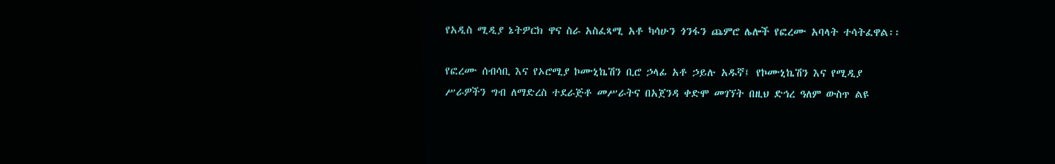የአዲስ ሚዲያ ኔትዎርክ ዋና ስራ አስፈጻሚ አቶ ካሳሁን ጎንፋን ጨምሮ ሌሎች የፎረሙ አባላት ተሳትፈዋል፡፡

የፎረሙ ሰብሳቢ እና የኦሮሚያ ኮሙኒኬሽን ቢሮ ኃላፊ አቶ ኃይሉ አዱኛ፤ የኮሙኒኬሽን እና የሚዲያ ሥራዎችን ግብ ለማድረስ ተደራጅቶ መሥራትና በአጀንዳ ቀድሞ መገኘት በዚህ ድኅረ ዓለም ውስጥ ልዩ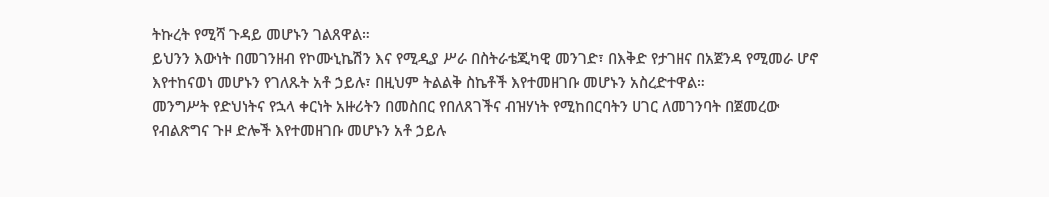ትኩረት የሚሻ ጉዳይ መሆኑን ገልጸዋል።
ይህንን እውነት በመገንዘብ የኮሙኒኬሽን እና የሚዲያ ሥራ በስትራቴጂካዊ መንገድ፣ በእቅድ የታገዘና በአጀንዳ የሚመራ ሆኖ እየተከናወነ መሆኑን የገለጹት አቶ ኃይሉ፣ በዚህም ትልልቅ ስኬቶች እየተመዘገቡ መሆኑን አስረድተዋል።
መንግሥት የድህነትና የኋላ ቀርነት አዙሪትን በመስበር የበለጸገችና ብዝሃነት የሚከበርባትን ሀገር ለመገንባት በጀመረው የብልጽግና ጉዞ ድሎች እየተመዘገቡ መሆኑን አቶ ኃይሉ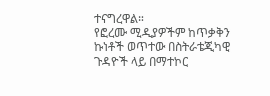ተናግረዋል።
የፎረሙ ሚዲያዎችም ከጥቃቅን ኩነቶች ወጥተው በስትራቴጂካዊ ጉዳዮች ላይ በማተኮር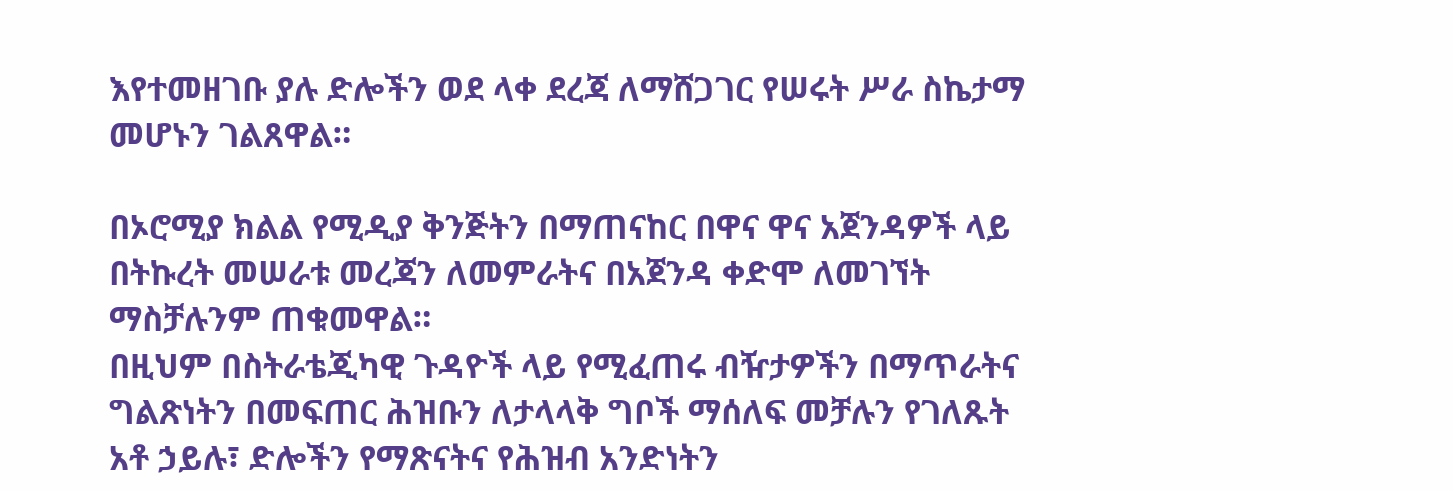እየተመዘገቡ ያሉ ድሎችን ወደ ላቀ ደረጃ ለማሸጋገር የሠሩት ሥራ ስኬታማ መሆኑን ገልጸዋል።

በኦሮሚያ ክልል የሚዲያ ቅንጅትን በማጠናከር በዋና ዋና አጀንዳዎች ላይ በትኩረት መሠራቱ መረጃን ለመምራትና በአጀንዳ ቀድሞ ለመገኘት ማስቻሉንም ጠቁመዋል።
በዚህም በስትራቴጂካዊ ጉዳዮች ላይ የሚፈጠሩ ብዥታዎችን በማጥራትና ግልጽነትን በመፍጠር ሕዝቡን ለታላላቅ ግቦች ማሰለፍ መቻሉን የገለጹት አቶ ኃይሉ፣ ድሎችን የማጽናትና የሕዝብ አንድነትን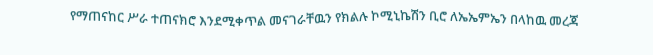የማጠናከር ሥራ ተጠናክሮ እንደሚቀጥል መናገራቸዉን የክልሉ ኮሚኒኬሽን ቢሮ ለኤኤምኤን በላከዉ መረጃ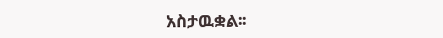አስታዉቋል፡፡